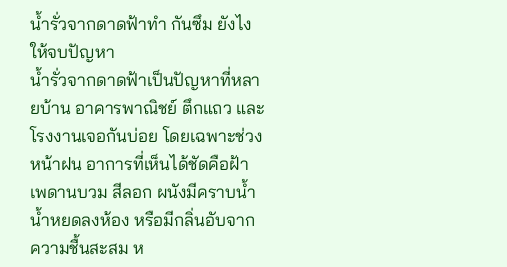น้ำรั่วจากดาดฟ้าทำ กันซึม ยังไงให้จบปัญหา
น้ำรั่วจากดาดฟ้าเป็นปัญหาที่หลายบ้าน อาคารพาณิชย์ ตึกแถว และโรงงานเจอกันบ่อย โดยเฉพาะช่วงหน้าฝน อาการที่เห็นได้ชัดคือฝ้าเพดานบวม สีลอก ผนังมีคราบน้ำ น้ำหยดลงห้อง หรือมีกลิ่นอับจากความชื้นสะสม ห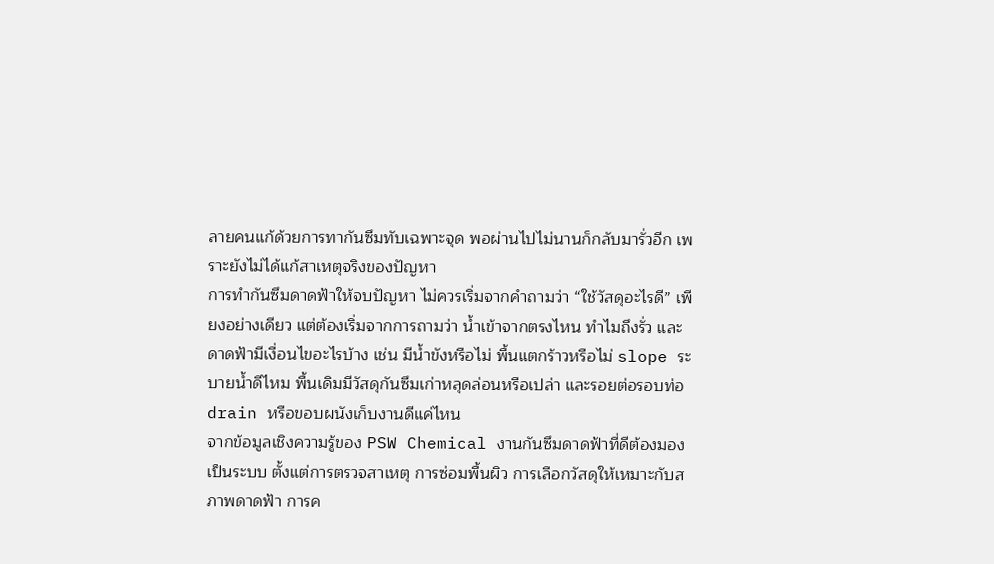ลายคนแก้ด้วยการทากันซึมทับเฉพาะจุด พอผ่านไปไม่นานก็กลับมารั่วอีก เพราะยังไม่ได้แก้สาเหตุจริงของปัญหา
การทำกันซึมดาดฟ้าให้จบปัญหา ไม่ควรเริ่มจากคำถามว่า “ใช้วัสดุอะไรดี” เพียงอย่างเดียว แต่ต้องเริ่มจากการถามว่า น้ำเข้าจากตรงไหน ทำไมถึงรั่ว และดาดฟ้ามีเงื่อนไขอะไรบ้าง เช่น มีน้ำขังหรือไม่ พื้นแตกร้าวหรือไม่ slope ระบายน้ำดีไหม พื้นเดิมมีวัสดุกันซึมเก่าหลุดล่อนหรือเปล่า และรอยต่อรอบท่อ drain หรือขอบผนังเก็บงานดีแค่ไหน
จากข้อมูลเชิงความรู้ของ PSW Chemical งานกันซึมดาดฟ้าที่ดีต้องมองเป็นระบบ ตั้งแต่การตรวจสาเหตุ การซ่อมพื้นผิว การเลือกวัสดุให้เหมาะกับสภาพดาดฟ้า การค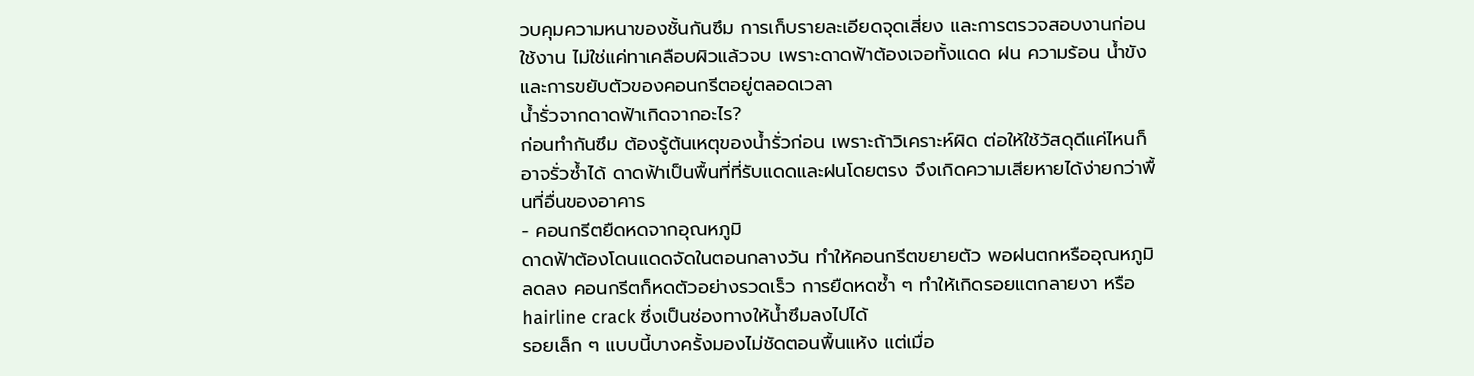วบคุมความหนาของชั้นกันซึม การเก็บรายละเอียดจุดเสี่ยง และการตรวจสอบงานก่อนใช้งาน ไม่ใช่แค่ทาเคลือบผิวแล้วจบ เพราะดาดฟ้าต้องเจอทั้งแดด ฝน ความร้อน น้ำขัง และการขยับตัวของคอนกรีตอยู่ตลอดเวลา
น้ำรั่วจากดาดฟ้าเกิดจากอะไร?
ก่อนทำกันซึม ต้องรู้ต้นเหตุของน้ำรั่วก่อน เพราะถ้าวิเคราะห์ผิด ต่อให้ใช้วัสดุดีแค่ไหนก็อาจรั่วซ้ำได้ ดาดฟ้าเป็นพื้นที่ที่รับแดดและฝนโดยตรง จึงเกิดความเสียหายได้ง่ายกว่าพื้นที่อื่นของอาคาร
- คอนกรีตยืดหดจากอุณหภูมิ
ดาดฟ้าต้องโดนแดดจัดในตอนกลางวัน ทำให้คอนกรีตขยายตัว พอฝนตกหรืออุณหภูมิลดลง คอนกรีตก็หดตัวอย่างรวดเร็ว การยืดหดซ้ำ ๆ ทำให้เกิดรอยแตกลายงา หรือ hairline crack ซึ่งเป็นช่องทางให้น้ำซึมลงไปได้
รอยเล็ก ๆ แบบนี้บางครั้งมองไม่ชัดตอนพื้นแห้ง แต่เมื่อ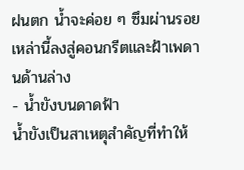ฝนตก น้ำจะค่อย ๆ ซึมผ่านรอยเหล่านี้ลงสู่คอนกรีตและฝ้าเพดานด้านล่าง
- น้ำขังบนดาดฟ้า
น้ำขังเป็นสาเหตุสำคัญที่ทำให้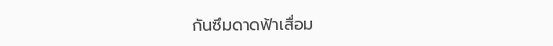กันซึมดาดฟ้าเสื่อม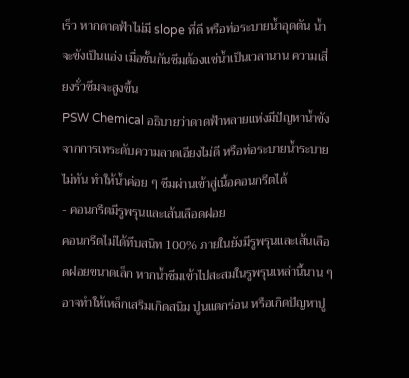เร็ว หากดาดฟ้าไม่มี slope ที่ดี หรือท่อระบายน้ำอุดตัน น้ำจะขังเป็นแอ่ง เมื่อชั้นกันซึมต้องแช่น้ำเป็นเวลานาน ความเสี่ยงรั่วซึมจะสูงขึ้น
PSW Chemical อธิบายว่าดาดฟ้าหลายแห่งมีปัญหาน้ำขังจากการเทระดับความลาดเอียงไม่ดี หรือท่อระบายน้ำระบายไม่ทัน ทำให้น้ำค่อย ๆ ซึมผ่านเข้าสู่เนื้อคอนกรีตได้
- คอนกรีตมีรูพรุนและเส้นเลือดฝอย
คอนกรีตไม่ได้ทึบสนิท 100% ภายในยังมีรูพรุนและเส้นเลือดฝอยขนาดเล็ก หากน้ำซึมเข้าไปสะสมในรูพรุนเหล่านี้นาน ๆ อาจทำให้เหล็กเสริมเกิดสนิม ปูนแตกร่อน หรือเกิดปัญหาปู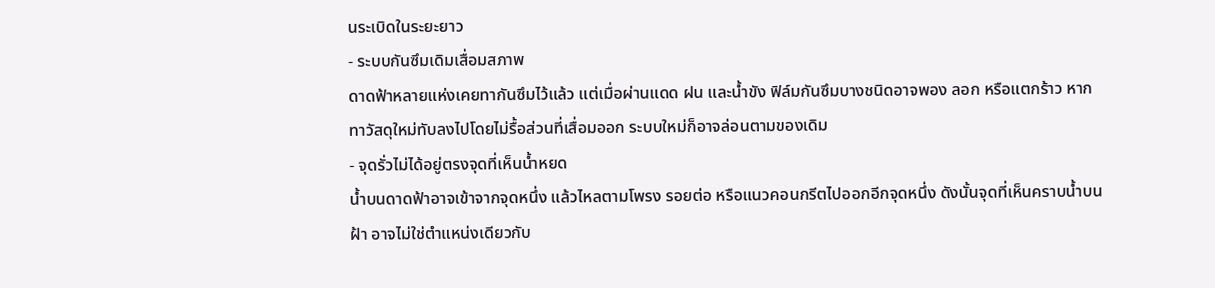นระเบิดในระยะยาว
- ระบบกันซึมเดิมเสื่อมสภาพ
ดาดฟ้าหลายแห่งเคยทากันซึมไว้แล้ว แต่เมื่อผ่านแดด ฝน และน้ำขัง ฟิล์มกันซึมบางชนิดอาจพอง ลอก หรือแตกร้าว หากทาวัสดุใหม่ทับลงไปโดยไม่รื้อส่วนที่เสื่อมออก ระบบใหม่ก็อาจล่อนตามของเดิม
- จุดรั่วไม่ได้อยู่ตรงจุดที่เห็นน้ำหยด
น้ำบนดาดฟ้าอาจเข้าจากจุดหนึ่ง แล้วไหลตามโพรง รอยต่อ หรือแนวคอนกรีตไปออกอีกจุดหนึ่ง ดังนั้นจุดที่เห็นคราบน้ำบนฝ้า อาจไม่ใช่ตำแหน่งเดียวกับ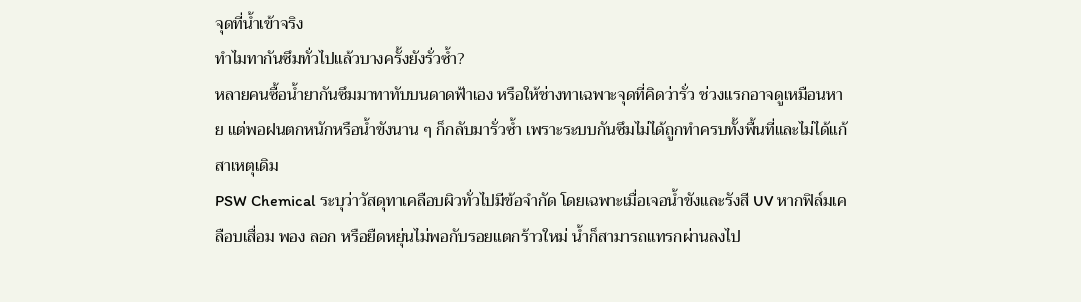จุดที่น้ำเข้าจริง
ทำไมทากันซึมทั่วไปแล้วบางครั้งยังรั่วซ้ำ?
หลายคนซื้อน้ำยากันซึมมาทาทับบนดาดฟ้าเอง หรือให้ช่างทาเฉพาะจุดที่คิดว่ารั่ว ช่วงแรกอาจดูเหมือนหาย แต่พอฝนตกหนักหรือน้ำขังนาน ๆ ก็กลับมารั่วซ้ำ เพราะระบบกันซึมไม่ได้ถูกทำครบทั้งพื้นที่และไม่ได้แก้สาเหตุเดิม
PSW Chemical ระบุว่าวัสดุทาเคลือบผิวทั่วไปมีข้อจำกัด โดยเฉพาะเมื่อเจอน้ำขังและรังสี UV หากฟิล์มเคลือบเสื่อม พอง ลอก หรือยืดหยุ่นไม่พอกับรอยแตกร้าวใหม่ น้ำก็สามารถแทรกผ่านลงไป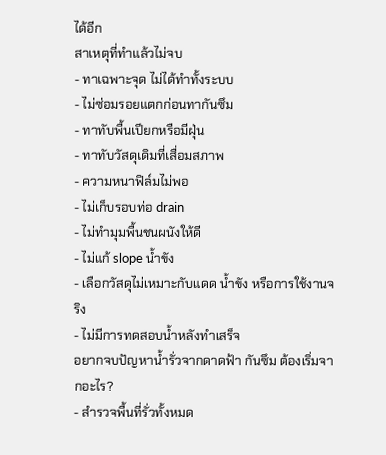ได้อีก
สาเหตุที่ทำแล้วไม่จบ
- ทาเฉพาะจุด ไม่ได้ทำทั้งระบบ
- ไม่ซ่อมรอยแตกก่อนทากันซึม
- ทาทับพื้นเปียกหรือมีฝุ่น
- ทาทับวัสดุเดิมที่เสื่อมสภาพ
- ความหนาฟิล์มไม่พอ
- ไม่เก็บรอบท่อ drain
- ไม่ทำมุมพื้นชนผนังให้ดี
- ไม่แก้ slope น้ำขัง
- เลือกวัสดุไม่เหมาะกับแดด น้ำขัง หรือการใช้งานจริง
- ไม่มีการทดสอบน้ำหลังทำเสร็จ
อยากจบปัญหาน้ำรั่วจากดาดฟ้า กันซึม ต้องเริ่มจากอะไร?
- สำรวจพื้นที่รั่วทั้งหมด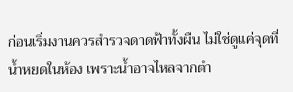ก่อนเริ่มงานควรสำรวจดาดฟ้าทั้งผืน ไม่ใช่ดูแค่จุดที่น้ำหยดในห้อง เพราะน้ำอาจไหลจากตำ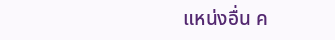แหน่งอื่น ค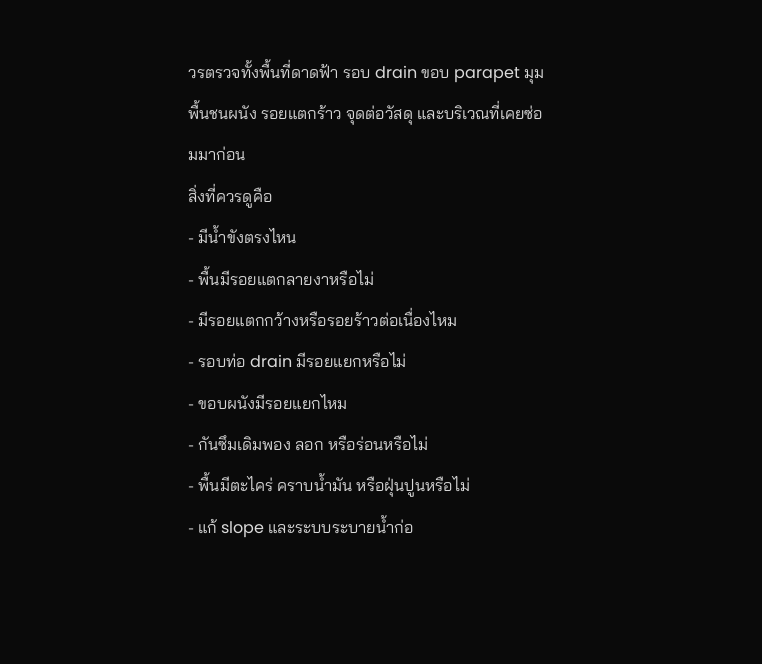วรตรวจทั้งพื้นที่ดาดฟ้า รอบ drain ขอบ parapet มุมพื้นชนผนัง รอยแตกร้าว จุดต่อวัสดุ และบริเวณที่เคยซ่อมมาก่อน
สิ่งที่ควรดูคือ
- มีน้ำขังตรงไหน
- พื้นมีรอยแตกลายงาหรือไม่
- มีรอยแตกกว้างหรือรอยร้าวต่อเนื่องไหม
- รอบท่อ drain มีรอยแยกหรือไม่
- ขอบผนังมีรอยแยกไหม
- กันซึมเดิมพอง ลอก หรือร่อนหรือไม่
- พื้นมีตะไคร่ คราบน้ำมัน หรือฝุ่นปูนหรือไม่
- แก้ slope และระบบระบายน้ำก่อ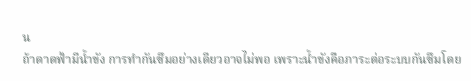น
ถ้าดาดฟ้ามีน้ำขัง การทำกันซึมอย่างเดียวอาจไม่พอ เพราะน้ำขังคือภาระต่อระบบกันซึมโดย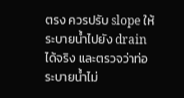ตรง ควรปรับ slope ให้ระบายน้ำไปยัง drain ได้จริง และตรวจว่าท่อระบายน้ำไม่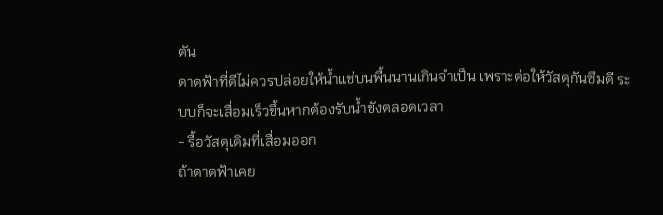ตัน
ดาดฟ้าที่ดีไม่ควรปล่อยให้น้ำแช่บนพื้นนานเกินจำเป็น เพราะต่อให้วัสดุกันซึมดี ระบบก็จะเสื่อมเร็วขึ้นหากต้องรับน้ำขังตลอดเวลา
- รื้อวัสดุเดิมที่เสื่อมออก
ถ้าดาดฟ้าเคย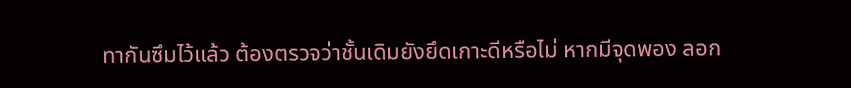ทากันซึมไว้แล้ว ต้องตรวจว่าชั้นเดิมยังยึดเกาะดีหรือไม่ หากมีจุดพอง ลอก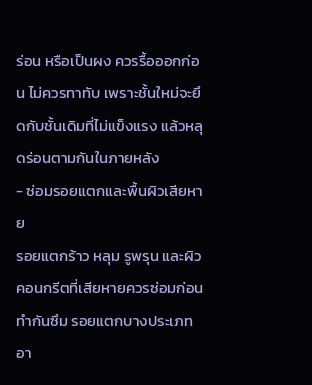ร่อน หรือเป็นผง ควรรื้อออกก่อน ไม่ควรทาทับ เพราะชั้นใหม่จะยึดกับชั้นเดิมที่ไม่แข็งแรง แล้วหลุดร่อนตามกันในภายหลัง
- ซ่อมรอยแตกและพื้นผิวเสียหาย
รอยแตกร้าว หลุม รูพรุน และผิวคอนกรีตที่เสียหายควรซ่อมก่อนทำกันซึม รอยแตกบางประเภทอา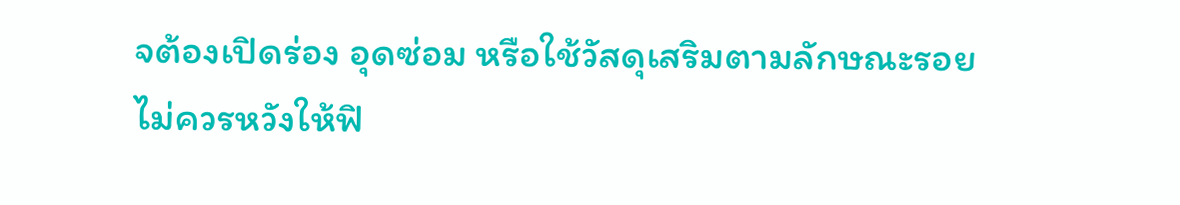จต้องเปิดร่อง อุดซ่อม หรือใช้วัสดุเสริมตามลักษณะรอย ไม่ควรหวังให้ฟิ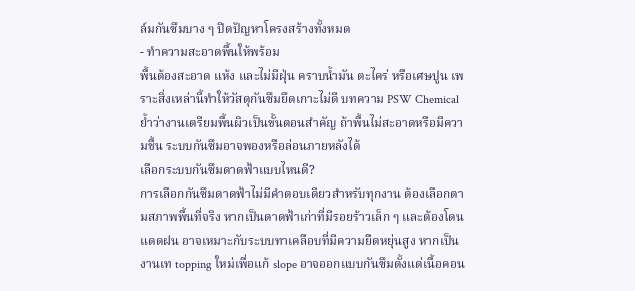ล์มกันซึมบาง ๆ ปิดปัญหาโครงสร้างทั้งหมด
- ทำความสะอาดพื้นให้พร้อม
พื้นต้องสะอาด แห้ง และไม่มีฝุ่น คราบน้ำมัน ตะไคร่ หรือเศษปูน เพราะสิ่งเหล่านี้ทำให้วัสดุกันซึมยึดเกาะไม่ดี บทความ PSW Chemical ย้ำว่างานเตรียมพื้นผิวเป็นขั้นตอนสำคัญ ถ้าพื้นไม่สะอาดหรือมีความชื้น ระบบกันซึมอาจพองหรือล่อนภายหลังได้
เลือกระบบกันซึมดาดฟ้าแบบไหนดี?
การเลือกกันซึมดาดฟ้าไม่มีคำตอบเดียวสำหรับทุกงาน ต้องเลือกตามสภาพพื้นที่จริง หากเป็นดาดฟ้าเก่าที่มีรอยร้าวเล็ก ๆ และต้องโดนแดดฝน อาจเหมาะกับระบบทาเคลือบที่มีความยืดหยุ่นสูง หากเป็นงานเท topping ใหม่เพื่อแก้ slope อาจออกแบบกันซึมตั้งแต่เนื้อคอน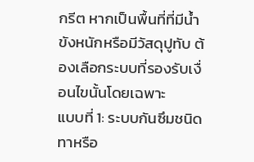กรีต หากเป็นพื้นที่ที่มีน้ำขังหนักหรือมีวัสดุปูทับ ต้องเลือกระบบที่รองรับเงื่อนไขนั้นโดยเฉพาะ
แบบที่ 1: ระบบกันซึมชนิดทาหรือ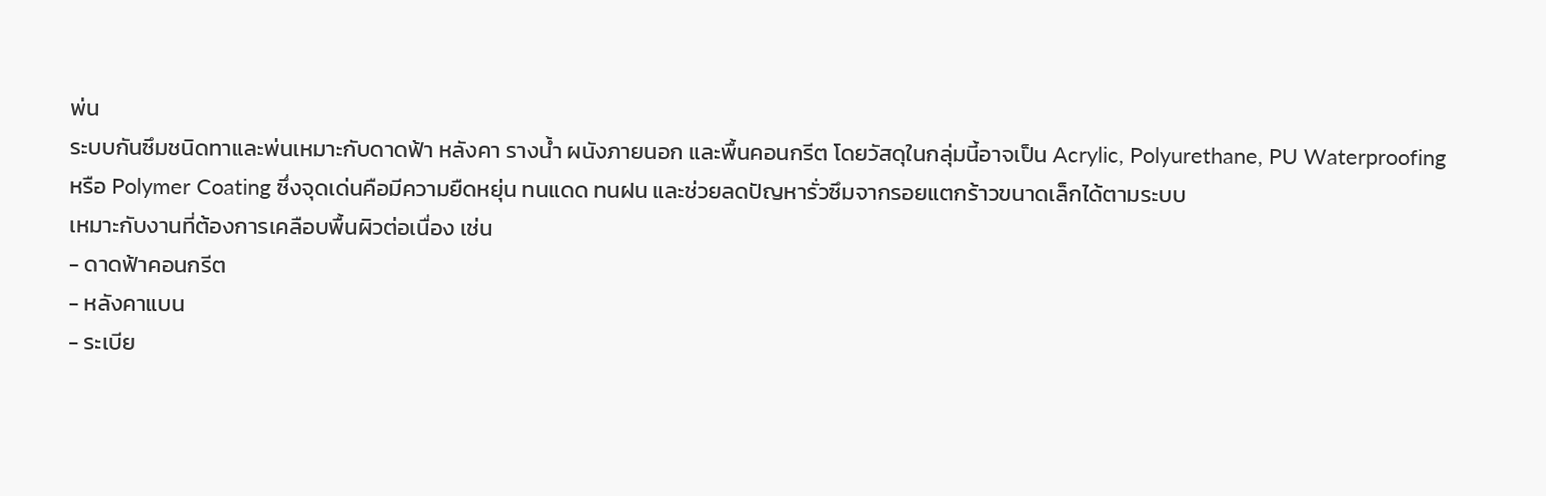พ่น
ระบบกันซึมชนิดทาและพ่นเหมาะกับดาดฟ้า หลังคา รางน้ำ ผนังภายนอก และพื้นคอนกรีต โดยวัสดุในกลุ่มนี้อาจเป็น Acrylic, Polyurethane, PU Waterproofing หรือ Polymer Coating ซึ่งจุดเด่นคือมีความยืดหยุ่น ทนแดด ทนฝน และช่วยลดปัญหารั่วซึมจากรอยแตกร้าวขนาดเล็กได้ตามระบบ
เหมาะกับงานที่ต้องการเคลือบพื้นผิวต่อเนื่อง เช่น
- ดาดฟ้าคอนกรีต
- หลังคาแบน
- ระเบีย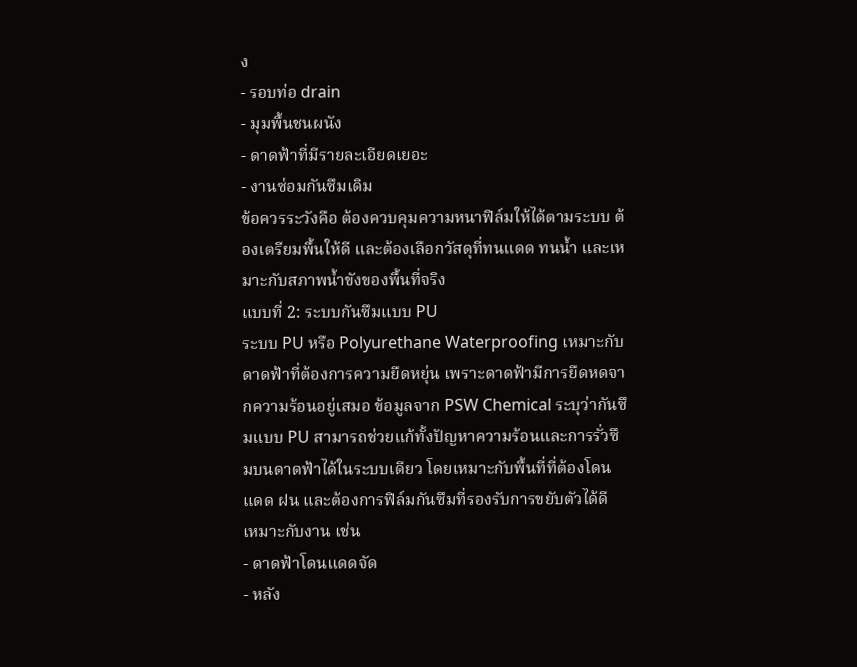ง
- รอบท่อ drain
- มุมพื้นชนผนัง
- ดาดฟ้าที่มีรายละเอียดเยอะ
- งานซ่อมกันซึมเดิม
ข้อควรระวังคือ ต้องควบคุมความหนาฟิล์มให้ได้ตามระบบ ต้องเตรียมพื้นให้ดี และต้องเลือกวัสดุที่ทนแดด ทนน้ำ และเหมาะกับสภาพน้ำขังของพื้นที่จริง
แบบที่ 2: ระบบกันซึมแบบ PU
ระบบ PU หรือ Polyurethane Waterproofing เหมาะกับดาดฟ้าที่ต้องการความยืดหยุ่น เพราะดาดฟ้ามีการยืดหดจากความร้อนอยู่เสมอ ข้อมูลจาก PSW Chemical ระบุว่ากันซึมแบบ PU สามารถช่วยแก้ทั้งปัญหาความร้อนและการรั่วซึมบนดาดฟ้าได้ในระบบเดียว โดยเหมาะกับพื้นที่ที่ต้องโดนแดด ฝน และต้องการฟิล์มกันซึมที่รองรับการขยับตัวได้ดี
เหมาะกับงาน เช่น
- ดาดฟ้าโดนแดดจัด
- หลัง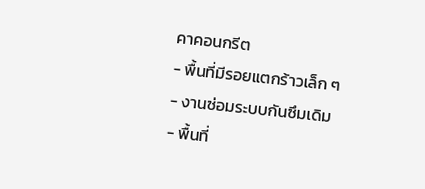คาคอนกรีต
- พื้นที่มีรอยแตกร้าวเล็ก ๆ
- งานซ่อมระบบกันซึมเดิม
- พื้นที่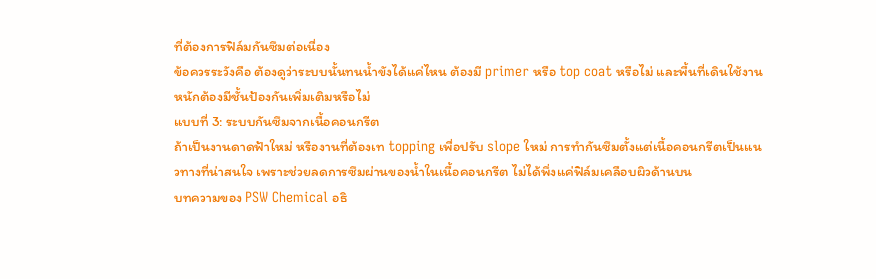ที่ต้องการฟิล์มกันซึมต่อเนื่อง
ข้อควรระวังคือ ต้องดูว่าระบบนั้นทนน้ำขังได้แค่ไหน ต้องมี primer หรือ top coat หรือไม่ และพื้นที่เดินใช้งานหนักต้องมีชั้นป้องกันเพิ่มเติมหรือไม่
แบบที่ 3: ระบบกันซึมจากเนื้อคอนกรีต
ถ้าเป็นงานดาดฟ้าใหม่ หรืองานที่ต้องเท topping เพื่อปรับ slope ใหม่ การทำกันซึมตั้งแต่เนื้อคอนกรีตเป็นแนวทางที่น่าสนใจ เพราะช่วยลดการซึมผ่านของน้ำในเนื้อคอนกรีต ไม่ได้พึ่งแค่ฟิล์มเคลือบผิวด้านบน
บทความของ PSW Chemical อธิ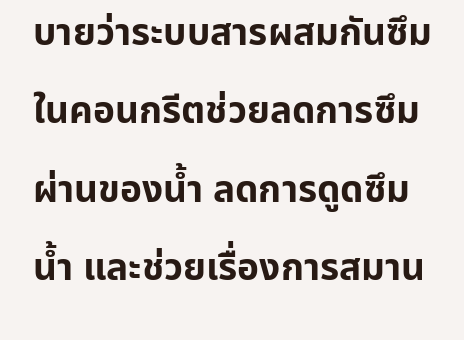บายว่าระบบสารผสมกันซึมในคอนกรีตช่วยลดการซึมผ่านของน้ำ ลดการดูดซึมน้ำ และช่วยเรื่องการสมาน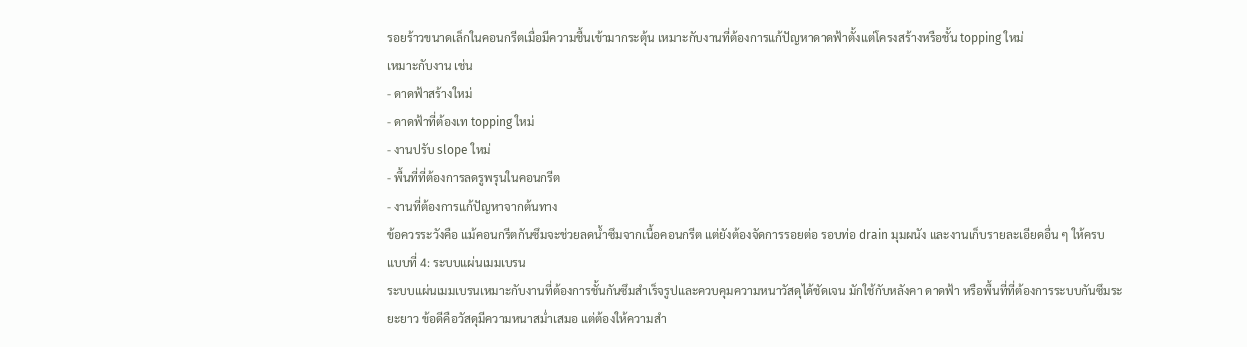รอยร้าวขนาดเล็กในคอนกรีตเมื่อมีความชื้นเข้ามากระตุ้น เหมาะกับงานที่ต้องการแก้ปัญหาดาดฟ้าตั้งแต่โครงสร้างหรือชั้น topping ใหม่
เหมาะกับงาน เช่น
- ดาดฟ้าสร้างใหม่
- ดาดฟ้าที่ต้องเท topping ใหม่
- งานปรับ slope ใหม่
- พื้นที่ที่ต้องการลดรูพรุนในคอนกรีต
- งานที่ต้องการแก้ปัญหาจากต้นทาง
ข้อควรระวังคือ แม้คอนกรีตกันซึมจะช่วยลดน้ำซึมจากเนื้อคอนกรีต แต่ยังต้องจัดการรอยต่อ รอบท่อ drain มุมผนัง และงานเก็บรายละเอียดอื่น ๆ ให้ครบ
แบบที่ 4: ระบบแผ่นเมมเบรน
ระบบแผ่นเมมเบรนเหมาะกับงานที่ต้องการชั้นกันซึมสำเร็จรูปและควบคุมความหนาวัสดุได้ชัดเจน มักใช้กับหลังคา ดาดฟ้า หรือพื้นที่ที่ต้องการระบบกันซึมระยะยาว ข้อดีคือวัสดุมีความหนาสม่ำเสมอ แต่ต้องให้ความสำ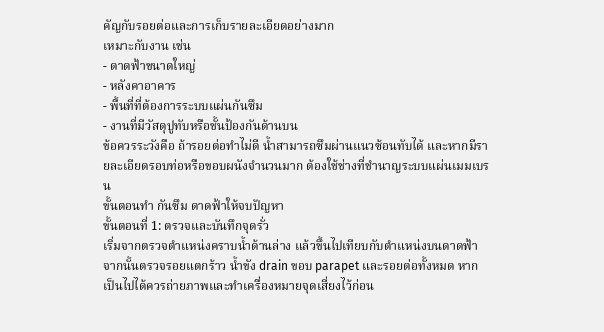คัญกับรอยต่อและการเก็บรายละเอียดอย่างมาก
เหมาะกับงาน เช่น
- ดาดฟ้าขนาดใหญ่
- หลังคาอาคาร
- พื้นที่ที่ต้องการระบบแผ่นกันซึม
- งานที่มีวัสดุปูทับหรือชั้นป้องกันด้านบน
ข้อควรระวังคือ ถ้ารอยต่อทำไม่ดี น้ำสามารถซึมผ่านแนวซ้อนทับได้ และหากมีรายละเอียดรอบท่อหรือขอบผนังจำนวนมาก ต้องใช้ช่างที่ชำนาญระบบแผ่นเมมเบรน
ขั้นตอนทำ กันซึม ดาดฟ้าให้จบปัญหา
ขั้นตอนที่ 1: ตรวจและบันทึกจุดรั่ว
เริ่มจากตรวจตำแหน่งคราบน้ำด้านล่าง แล้วขึ้นไปเทียบกับตำแหน่งบนดาดฟ้า จากนั้นตรวจรอยแตกร้าว น้ำขัง drain ขอบ parapet และรอยต่อทั้งหมด หากเป็นไปได้ควรถ่ายภาพและทำเครื่องหมายจุดเสี่ยงไว้ก่อน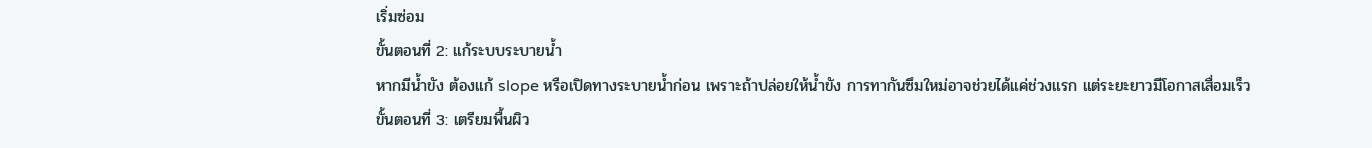เริ่มซ่อม
ขั้นตอนที่ 2: แก้ระบบระบายน้ำ
หากมีน้ำขัง ต้องแก้ slope หรือเปิดทางระบายน้ำก่อน เพราะถ้าปล่อยให้น้ำขัง การทากันซึมใหม่อาจช่วยได้แค่ช่วงแรก แต่ระยะยาวมีโอกาสเสื่อมเร็ว
ขั้นตอนที่ 3: เตรียมพื้นผิว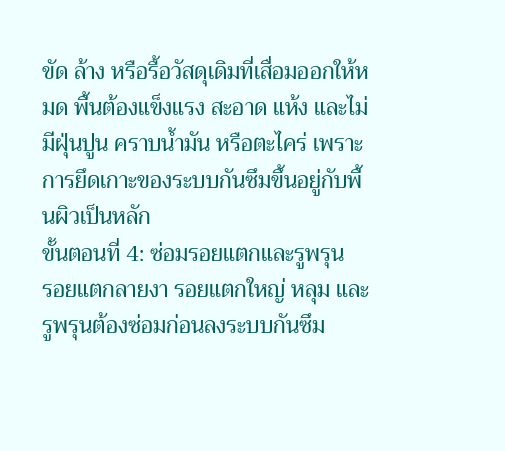ขัด ล้าง หรือรื้อวัสดุเดิมที่เสื่อมออกให้หมด พื้นต้องแข็งแรง สะอาด แห้ง และไม่มีฝุ่นปูน คราบน้ำมัน หรือตะไคร่ เพราะการยึดเกาะของระบบกันซึมขึ้นอยู่กับพื้นผิวเป็นหลัก
ขั้นตอนที่ 4: ซ่อมรอยแตกและรูพรุน
รอยแตกลายงา รอยแตกใหญ่ หลุม และรูพรุนต้องซ่อมก่อนลงระบบกันซึม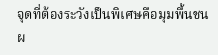จุดที่ต้องระวังเป็นพิเศษคือมุมพื้นชนผ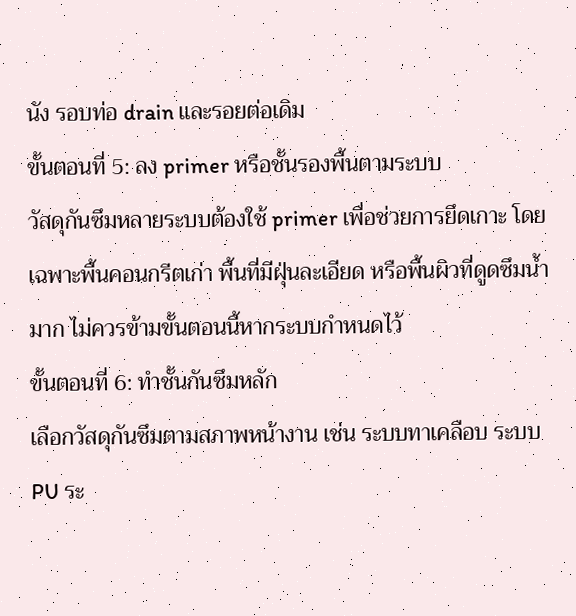นัง รอบท่อ drain และรอยต่อเดิม
ขั้นตอนที่ 5: ลง primer หรือชั้นรองพื้นตามระบบ
วัสดุกันซึมหลายระบบต้องใช้ primer เพื่อช่วยการยึดเกาะ โดยเฉพาะพื้นคอนกรีตเก่า พื้นที่มีฝุ่นละเอียด หรือพื้นผิวที่ดูดซึมน้ำมาก ไม่ควรข้ามขั้นตอนนี้หากระบบกำหนดไว้
ขั้นตอนที่ 6: ทำชั้นกันซึมหลัก
เลือกวัสดุกันซึมตามสภาพหน้างาน เช่น ระบบทาเคลือบ ระบบ PU ระ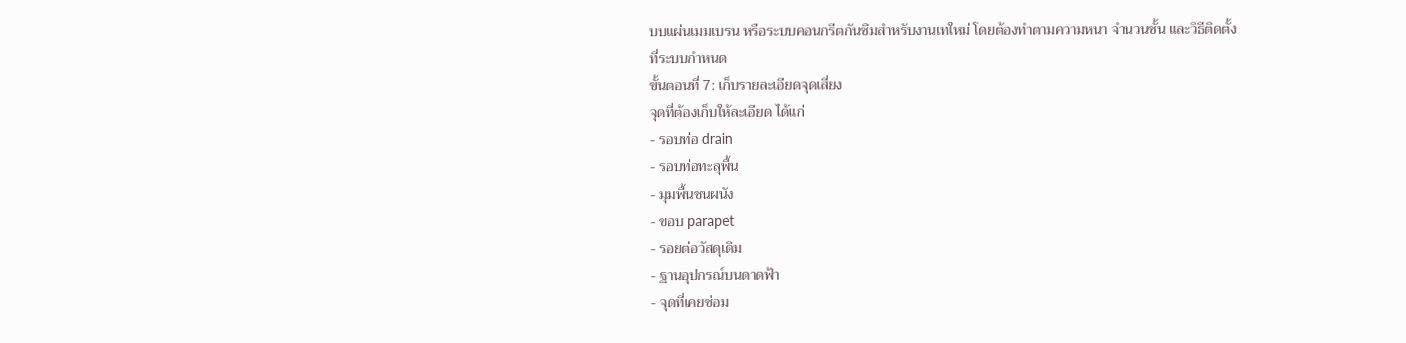บบแผ่นเมมเบรน หรือระบบคอนกรีตกันซึมสำหรับงานเทใหม่ โดยต้องทำตามความหนา จำนวนชั้น และวิธีติดตั้งที่ระบบกำหนด
ขั้นตอนที่ 7: เก็บรายละเอียดจุดเสี่ยง
จุดที่ต้องเก็บให้ละเอียด ได้แก่
- รอบท่อ drain
- รอบท่อทะลุพื้น
- มุมพื้นชนผนัง
- ขอบ parapet
- รอยต่อวัสดุเดิม
- ฐานอุปกรณ์บนดาดฟ้า
- จุดที่เคยซ่อม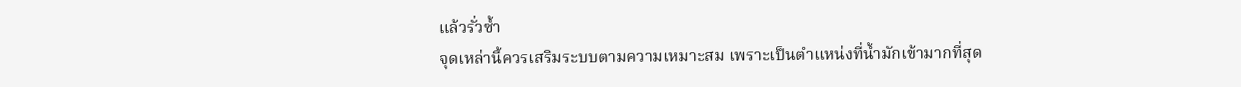แล้วรั่วซ้ำ
จุดเหล่านี้ควรเสริมระบบตามความเหมาะสม เพราะเป็นตำแหน่งที่น้ำมักเข้ามากที่สุด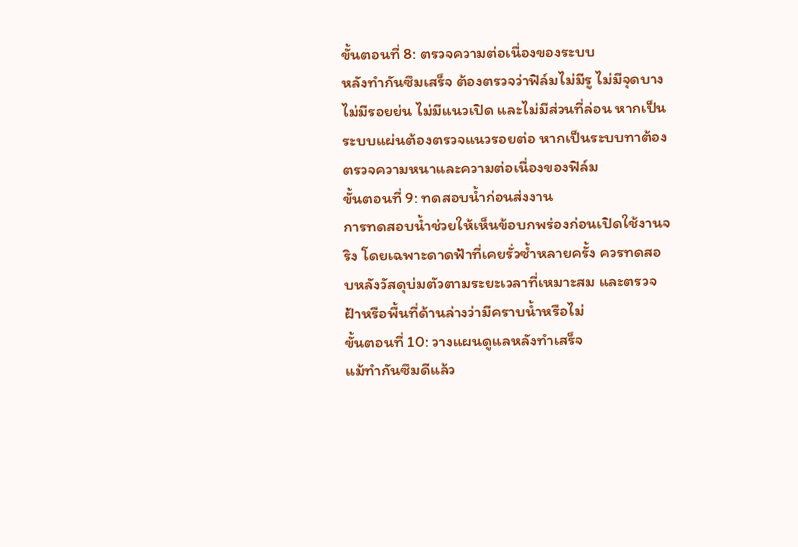ขั้นตอนที่ 8: ตรวจความต่อเนื่องของระบบ
หลังทำกันซึมเสร็จ ต้องตรวจว่าฟิล์มไม่มีรู ไม่มีจุดบาง ไม่มีรอยย่น ไม่มีแนวเปิด และไม่มีส่วนที่ล่อน หากเป็นระบบแผ่นต้องตรวจแนวรอยต่อ หากเป็นระบบทาต้องตรวจความหนาและความต่อเนื่องของฟิล์ม
ขั้นตอนที่ 9: ทดสอบน้ำก่อนส่งงาน
การทดสอบน้ำช่วยให้เห็นข้อบกพร่องก่อนเปิดใช้งานจริง โดยเฉพาะดาดฟ้าที่เคยรั่วซ้ำหลายครั้ง ควรทดสอบหลังวัสดุบ่มตัวตามระยะเวลาที่เหมาะสม และตรวจฝ้าหรือพื้นที่ด้านล่างว่ามีคราบน้ำหรือไม่
ขั้นตอนที่ 10: วางแผนดูแลหลังทำเสร็จ
แม้ทำกันซึมดีแล้ว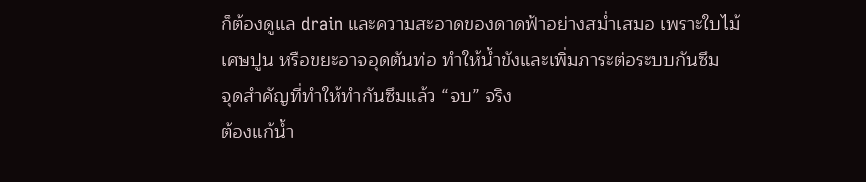ก็ต้องดูแล drain และความสะอาดของดาดฟ้าอย่างสม่ำเสมอ เพราะใบไม้ เศษปูน หรือขยะอาจอุดตันท่อ ทำให้น้ำขังและเพิ่มภาระต่อระบบกันซึม
จุดสำคัญที่ทำให้ทำกันซึมแล้ว “จบ” จริง
ต้องแก้น้ำ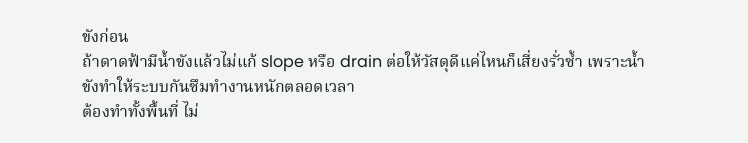ขังก่อน
ถ้าดาดฟ้ามีน้ำขังแล้วไม่แก้ slope หรือ drain ต่อให้วัสดุดีแค่ไหนก็เสี่ยงรั่วซ้ำ เพราะน้ำขังทำให้ระบบกันซึมทำงานหนักตลอดเวลา
ต้องทำทั้งพื้นที่ ไม่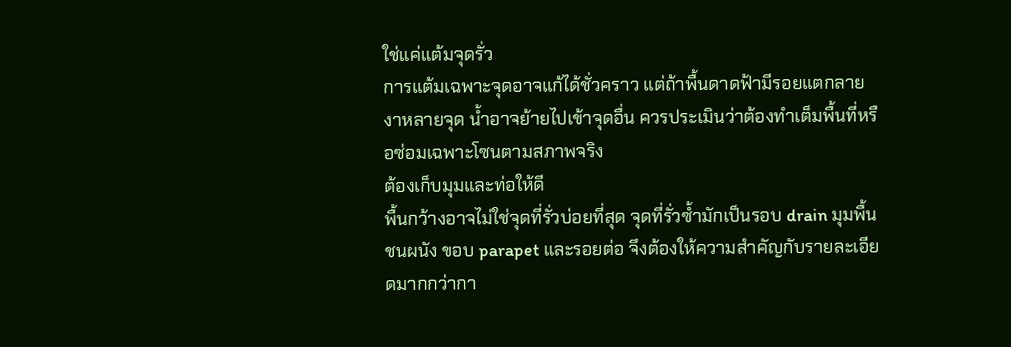ใช่แค่แต้มจุดรั่ว
การแต้มเฉพาะจุดอาจแก้ได้ชั่วคราว แต่ถ้าพื้นดาดฟ้ามีรอยแตกลายงาหลายจุด น้ำอาจย้ายไปเข้าจุดอื่น ควรประเมินว่าต้องทำเต็มพื้นที่หรือซ่อมเฉพาะโซนตามสภาพจริง
ต้องเก็บมุมและท่อให้ดี
พื้นกว้างอาจไม่ใช่จุดที่รั่วบ่อยที่สุด จุดที่รั่วซ้ำมักเป็นรอบ drain มุมพื้นชนผนัง ขอบ parapet และรอยต่อ จึงต้องให้ความสำคัญกับรายละเอียดมากกว่ากา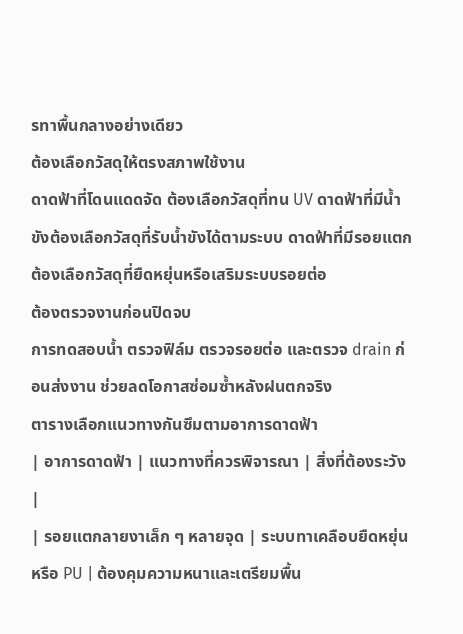รทาพื้นกลางอย่างเดียว
ต้องเลือกวัสดุให้ตรงสภาพใช้งาน
ดาดฟ้าที่โดนแดดจัด ต้องเลือกวัสดุที่ทน UV ดาดฟ้าที่มีน้ำขังต้องเลือกวัสดุที่รับน้ำขังได้ตามระบบ ดาดฟ้าที่มีรอยแตกต้องเลือกวัสดุที่ยืดหยุ่นหรือเสริมระบบรอยต่อ
ต้องตรวจงานก่อนปิดจบ
การทดสอบน้ำ ตรวจฟิล์ม ตรวจรอยต่อ และตรวจ drain ก่อนส่งงาน ช่วยลดโอกาสซ่อมซ้ำหลังฝนตกจริง
ตารางเลือกแนวทางกันซึมตามอาการดาดฟ้า
| อาการดาดฟ้า | แนวทางที่ควรพิจารณา | สิ่งที่ต้องระวัง |
| รอยแตกลายงาเล็ก ๆ หลายจุด | ระบบทาเคลือบยืดหยุ่นหรือ PU | ต้องคุมความหนาและเตรียมพื้น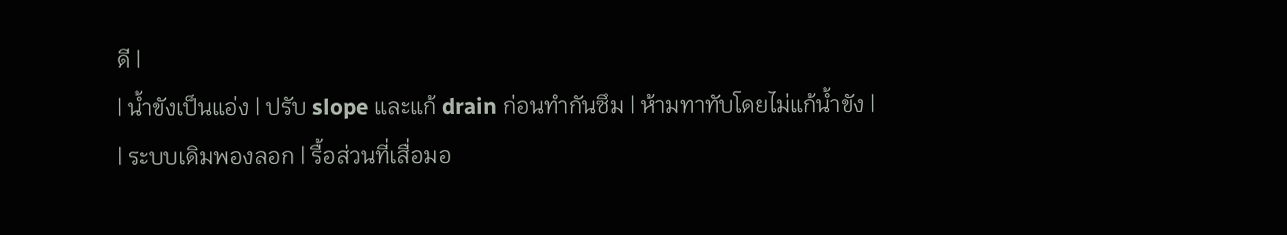ดี |
| น้ำขังเป็นแอ่ง | ปรับ slope และแก้ drain ก่อนทำกันซึม | ห้ามทาทับโดยไม่แก้น้ำขัง |
| ระบบเดิมพองลอก | รื้อส่วนที่เสื่อมอ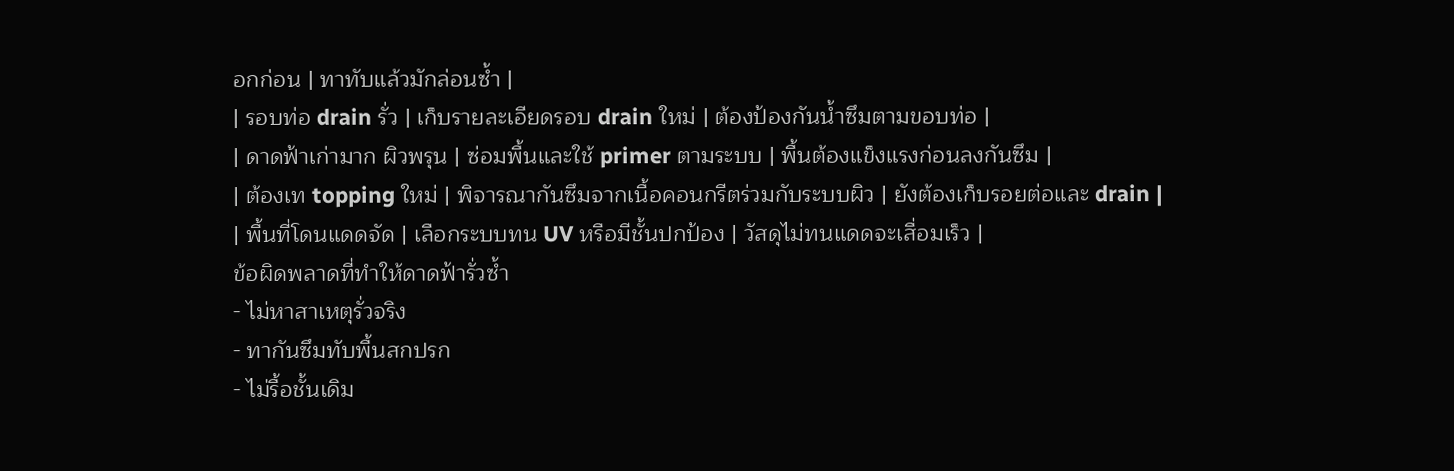อกก่อน | ทาทับแล้วมักล่อนซ้ำ |
| รอบท่อ drain รั่ว | เก็บรายละเอียดรอบ drain ใหม่ | ต้องป้องกันน้ำซึมตามขอบท่อ |
| ดาดฟ้าเก่ามาก ผิวพรุน | ซ่อมพื้นและใช้ primer ตามระบบ | พื้นต้องแข็งแรงก่อนลงกันซึม |
| ต้องเท topping ใหม่ | พิจารณากันซึมจากเนื้อคอนกรีตร่วมกับระบบผิว | ยังต้องเก็บรอยต่อและ drain |
| พื้นที่โดนแดดจัด | เลือกระบบทน UV หรือมีชั้นปกป้อง | วัสดุไม่ทนแดดจะเสื่อมเร็ว |
ข้อผิดพลาดที่ทำให้ดาดฟ้ารั่วซ้ำ
- ไม่หาสาเหตุรั่วจริง
- ทากันซึมทับพื้นสกปรก
- ไม่รื้อชั้นเดิม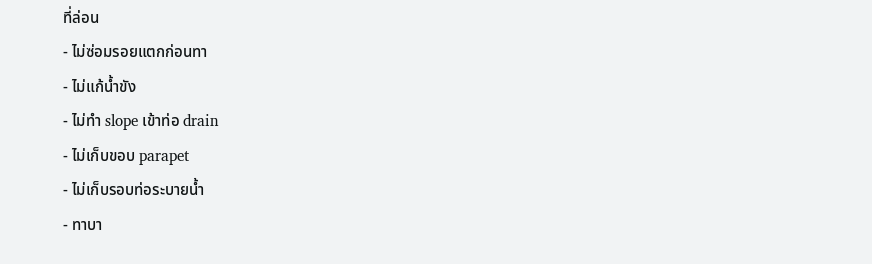ที่ล่อน
- ไม่ซ่อมรอยแตกก่อนทา
- ไม่แก้น้ำขัง
- ไม่ทำ slope เข้าท่อ drain
- ไม่เก็บขอบ parapet
- ไม่เก็บรอบท่อระบายน้ำ
- ทาบา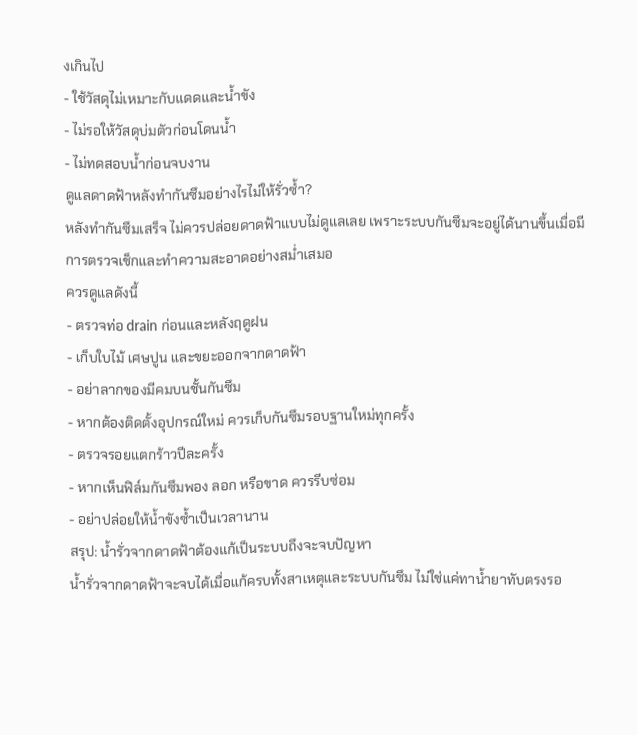งเกินไป
- ใช้วัสดุไม่เหมาะกับแดดและน้ำขัง
- ไม่รอให้วัสดุบ่มตัวก่อนโดนน้ำ
- ไม่ทดสอบน้ำก่อนจบงาน
ดูแลดาดฟ้าหลังทำกันซึมอย่างไรไม่ให้รั่วซ้ำ?
หลังทำกันซึมเสร็จ ไม่ควรปล่อยดาดฟ้าแบบไม่ดูแลเลย เพราะระบบกันซึมจะอยู่ได้นานขึ้นเมื่อมีการตรวจเช็กและทำความสะอาดอย่างสม่ำเสมอ
ควรดูแลดังนี้
- ตรวจท่อ drain ก่อนและหลังฤดูฝน
- เก็บใบไม้ เศษปูน และขยะออกจากดาดฟ้า
- อย่าลากของมีคมบนชั้นกันซึม
- หากต้องติดตั้งอุปกรณ์ใหม่ ควรเก็บกันซึมรอบฐานใหม่ทุกครั้ง
- ตรวจรอยแตกร้าวปีละครั้ง
- หากเห็นฟิล์มกันซึมพอง ลอก หรือขาด ควรรีบซ่อม
- อย่าปล่อยให้น้ำขังซ้ำเป็นเวลานาน
สรุป: น้ำรั่วจากดาดฟ้าต้องแก้เป็นระบบถึงจะจบปัญหา
น้ำรั่วจากดาดฟ้าจะจบได้เมื่อแก้ครบทั้งสาเหตุและระบบกันซึม ไม่ใช่แค่ทาน้ำยาทับตรงรอ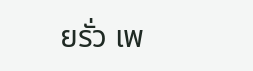ยรั่ว เพ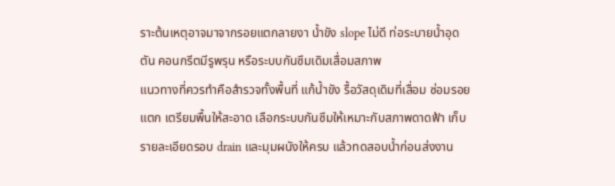ราะต้นเหตุอาจมาจากรอยแตกลายงา น้ำขัง slope ไม่ดี ท่อระบายน้ำอุดตัน คอนกรีตมีรูพรุน หรือระบบกันซึมเดิมเสื่อมสภาพ
แนวทางที่ควรทำคือสำรวจทั้งพื้นที่ แก้น้ำขัง รื้อวัสดุเดิมที่เสื่อม ซ่อมรอยแตก เตรียมพื้นให้สะอาด เลือกระบบกันซึมให้เหมาะกับสภาพดาดฟ้า เก็บรายละเอียดรอบ drain และมุมผนังให้ครบ แล้วทดสอบน้ำก่อนส่งงาน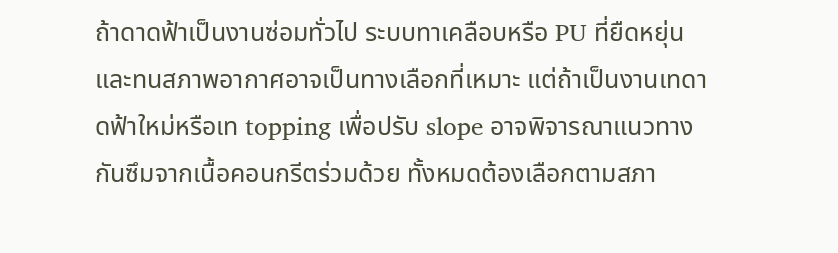ถ้าดาดฟ้าเป็นงานซ่อมทั่วไป ระบบทาเคลือบหรือ PU ที่ยืดหยุ่นและทนสภาพอากาศอาจเป็นทางเลือกที่เหมาะ แต่ถ้าเป็นงานเทดาดฟ้าใหม่หรือเท topping เพื่อปรับ slope อาจพิจารณาแนวทางกันซึมจากเนื้อคอนกรีตร่วมด้วย ทั้งหมดต้องเลือกตามสภา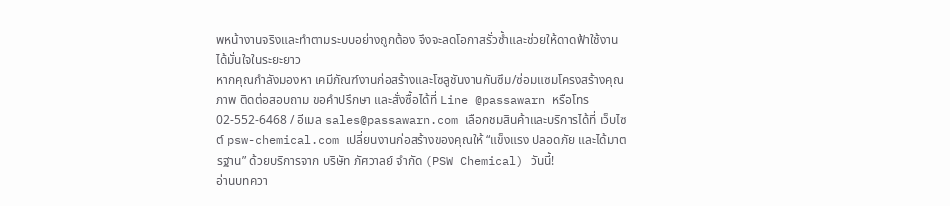พหน้างานจริงและทำตามระบบอย่างถูกต้อง จึงจะลดโอกาสรั่วซ้ำและช่วยให้ดาดฟ้าใช้งานได้มั่นใจในระยะยาว
หากคุณกำลังมองหา เคมีภัณฑ์งานก่อสร้างและโซลูชันงานกันซึม/ซ่อมแซมโครงสร้างคุณภาพ ติดต่อสอบถาม ขอคำปรึกษา และสั่งซื้อได้ที่ Line @passawarn หรือโทร 02-552-6468 / อีเมล sales@passawarn.com เลือกชมสินค้าและบริการได้ที่ เว็บไซต์ psw-chemical.com เปลี่ยนงานก่อสร้างของคุณให้ “แข็งแรง ปลอดภัย และได้มาตรฐาน” ด้วยบริการจาก บริษัท ภัศวาลย์ จำกัด (PSW Chemical) วันนี้!
อ่านบทควา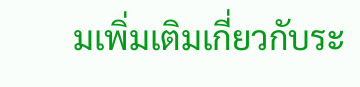มเพิ่มเติมเกี่ยวกับระ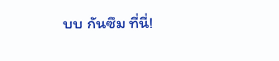บบ กันซึม ที่นี่!